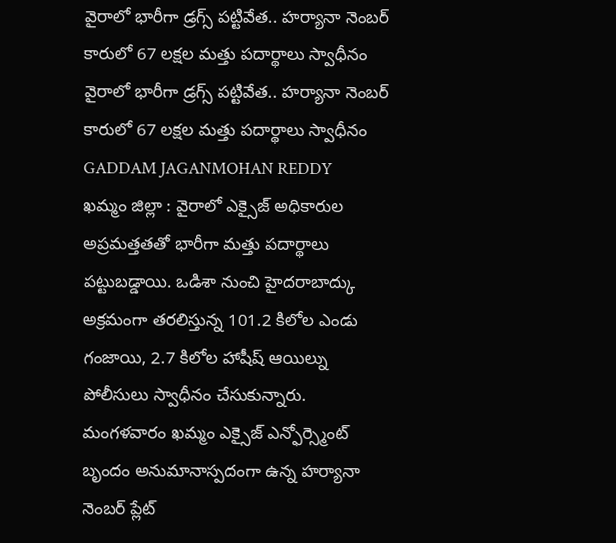వైరాలో భారీగా డ్రగ్స్ పట్టివేత.. హర్యానా నెంబర్ కారులో 67 లక్షల మత్తు పదార్థాలు స్వాధీనం
వైరాలో భారీగా డ్రగ్స్ పట్టివేత.. హర్యానా నెంబర్ కారులో 67 లక్షల మత్తు పదార్థాలు స్వాధీనం
GADDAM JAGANMOHAN REDDY
ఖమ్మం జిల్లా : వైరాలో ఎక్సైజ్ అధికారుల అప్రమత్తతతో భారీగా మత్తు పదార్థాలు పట్టుబడ్డాయి. ఒడిశా నుంచి హైదరాబాద్కు అక్రమంగా తరలిస్తున్న 101.2 కిలోల ఎండు గంజాయి, 2.7 కిలోల హాషీష్ ఆయిల్ను పోలీసులు స్వాధీనం చేసుకున్నారు.
మంగళవారం ఖమ్మం ఎక్సైజ్ ఎన్ఫోర్స్మెంట్ బృందం అనుమానాస్పదంగా ఉన్న హర్యానా నెంబర్ ప్లేట్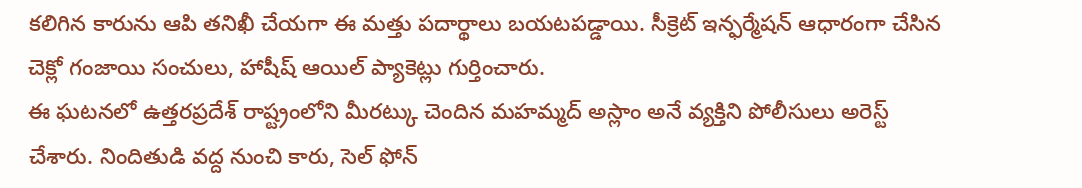కలిగిన కారును ఆపి తనిఖీ చేయగా ఈ మత్తు పదార్థాలు బయటపడ్డాయి. సీక్రెట్ ఇన్ఫర్మేషన్ ఆధారంగా చేసిన చెక్లో గంజాయి సంచులు, హాషీష్ ఆయిల్ ప్యాకెట్లు గుర్తించారు.
ఈ ఘటనలో ఉత్తరప్రదేశ్ రాష్ట్రంలోని మీరట్కు చెందిన మహమ్మద్ అస్లాం అనే వ్యక్తిని పోలీసులు అరెస్ట్ చేశారు. నిందితుడి వద్ద నుంచి కారు, సెల్ ఫోన్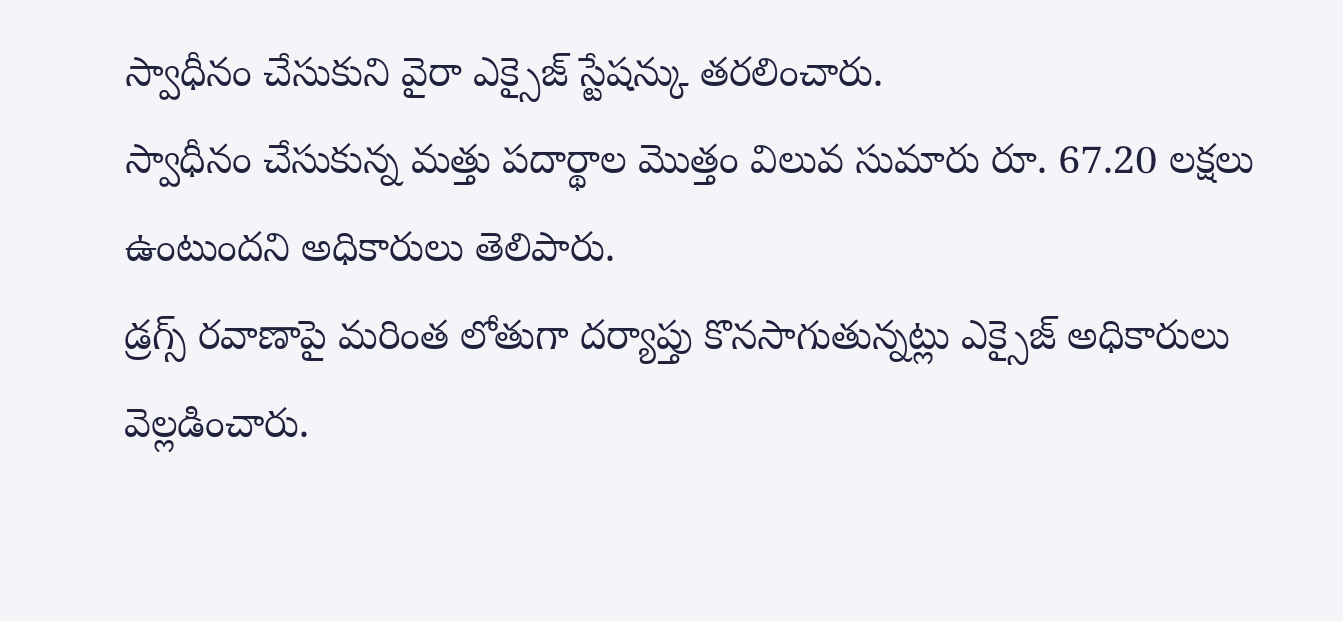స్వాధీనం చేసుకుని వైరా ఎక్సైజ్ స్టేషన్కు తరలించారు.
స్వాధీనం చేసుకున్న మత్తు పదార్థాల మొత్తం విలువ సుమారు రూ. 67.20 లక్షలు ఉంటుందని అధికారులు తెలిపారు.
డ్రగ్స్ రవాణాపై మరింత లోతుగా దర్యాప్తు కొనసాగుతున్నట్లు ఎక్సైజ్ అధికారులు వెల్లడించారు.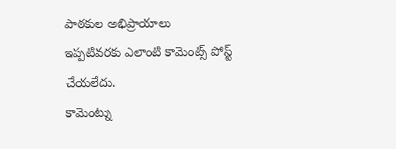పాఠకుల అభిప్రాయాలు
ఇప్పటివరకు ఎలాంటి కామెంట్స్ పోస్ట్ చేయలేదు.
కామెంట్ను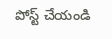పోస్ట్ చేయండి